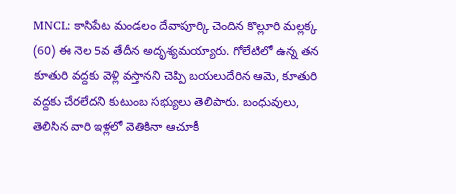MNCL: కాసిపేట మండలం దేవాపూర్కి చెందిన కొల్లూరి మల్లక్క (60) ఈ నెల 5వ తేదీన అదృశ్యమయ్యారు. గోలేటిలో ఉన్న తన కూతురి వద్దకు వెళ్లి వస్తానని చెప్పి బయలుదేరిన ఆమె, కూతురి వద్దకు చేరలేదని కుటుంబ సభ్యులు తెలిపారు. బంధువులు, తెలిసిన వారి ఇళ్లలో వెతికినా ఆచూకీ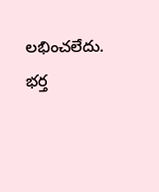లభించలేదు. భర్త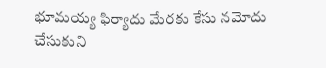భూమయ్య ఫిర్యాదు మేరకు కేసు నమోదు చేసుకుని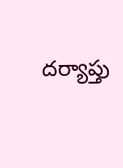దర్యాప్తు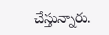చేస్తున్నారు.